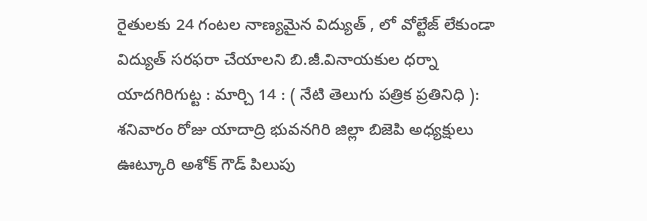రైతులకు 24 గంటల నాణ్యమైన విద్యుత్ , లో వోల్టేజ్ లేకుండా విద్యుత్ సరఫరా చేయాలని బి.జీ.వినాయకుల ధర్నా
యాదగిరిగుట్ట : మార్చి 14 : ( నేటి తెలుగు పత్రిక ప్రతినిధి ): శనివారం రోజు యాదాద్రి భువనగిరి జిల్లా బిజెపి అధ్యక్షులు ఊట్కూరి అశోక్ గౌడ్ పిలుపు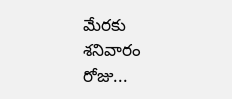మేరకు శనివారం రోజు...